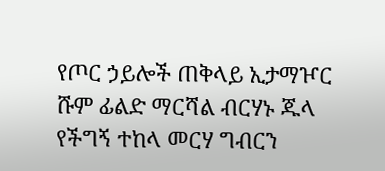የጦር ኃይሎች ጠቅላይ ኢታማዦር ሹም ፊልድ ማርሻል ብርሃኑ ጁላ የችግኝ ተከላ መርሃ ግብርን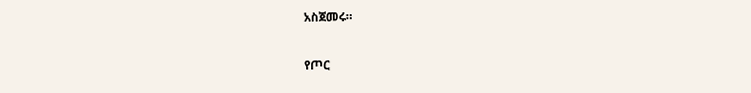አስጀመሩ።

የጦር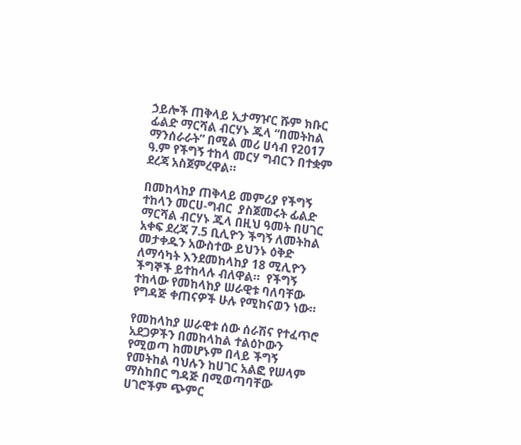ኃይሎች ጠቅላይ ኢታማዦር ሹም ክቡር ፊልድ ማርሻል ብርሃኑ ጁላ “በመትከል ማንሰራራት” በሚል መሪ ሀሳብ የ2017 ዓ.ም የችግኝ ተከላ መርሃ ግብርን በተቋም ደረጃ አስጀምረዋል።

በመከላከያ ጠቅላይ መምሪያ የችግኝ ተከላን መርሀ-ግብር  ያስጀመሩት ፊልድ ማርሻል ብርሃኑ ጁላ በዚህ ዓመት በሀገር አቀፍ ደረጃ 7.5 ቢሊዮን ችግኝ ለመትከል መታቀዱን አውስተው ይህንኑ ዕቅድ ለማሳካት እንደመከላከያ 18 ሚሊዮን ችግኞች ይተከላሉ ብለዋል።  የችግኝ ተከላው የመከላከያ ሠራዊቱ ባለባቸው የግዳጅ ቀጠናዎች ሁሉ የሚከናወን ነው።

የመከላከያ ሠራዊቱ ሰው ሰራሽና የተፈጥሮ አደጋዎችን በመከላከል ተልዕኮውን የሚወጣ ከመሆኑም በላይ ችግኝ የመትከል ባህሉን ከሀገር አልፎ የሠላም ማስከበር ግዳጅ በሚወጣባቸው ሀገሮችም ጭምር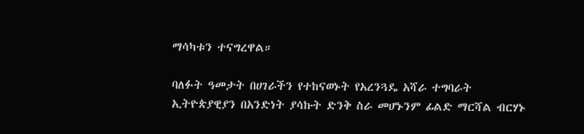ማሳካቱን ተናግረዋል።

ባለፉት ዓመታት በሀገራችን የተከናወኑት የአረንጓዴ አሻራ ተግባራት ኢትዮጵያዊያን በአንድነት ያሳኩት ድንቅ ስራ መሆኑንም ፊልድ ማርሻል ብርሃኑ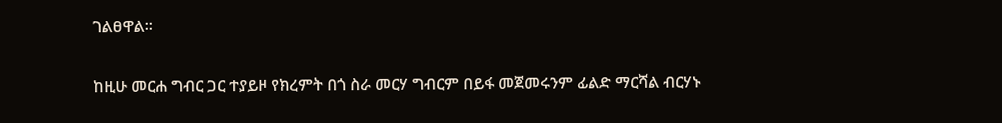ገልፀዋል።

ከዚሁ መርሐ ግብር ጋር ተያይዞ የክረምት በጎ ስራ መርሃ ግብርም በይፋ መጀመሩንም ፊልድ ማርሻል ብርሃኑ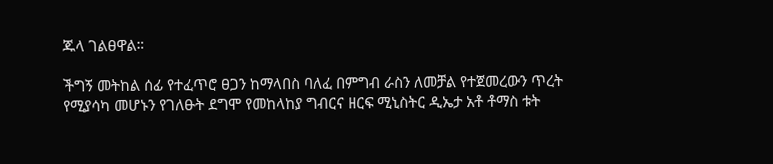ጁላ ገልፀዋል።

ችግኝ መትከል ሰፊ የተፈጥሮ ፀጋን ከማላበስ ባለፈ በምግብ ራስን ለመቻል የተጀመረውን ጥረት የሚያሳካ መሆኑን የገለፁት ደግሞ የመከላከያ ግብርና ዘርፍ ሚኒስትር ዲኤታ አቶ ቶማስ ቱት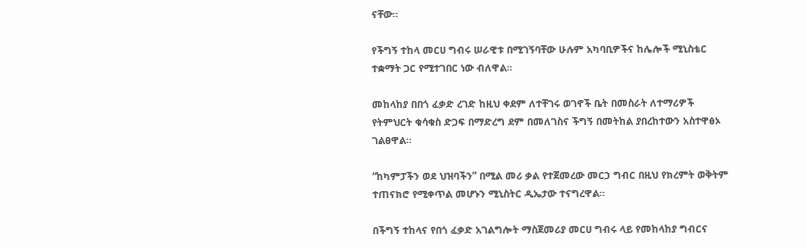ናቸው።

የችግኝ ተከላ መርሀ ግብሩ ሠራዊቱ በሚገኝባቸው ሁሉም አካባቢዎችና ከሌሎች ሚኒስቴር ተቋማት ጋር የሚተገበር ነው ብለዋል።

መከላከያ በበጎ ፈቃድ ረገድ ከዚህ ቀደም ለተቸገሩ ወገኖች ቤት በመስራት ለተማሪዎች የትምህርት ቁሳቁስ ድጋፍ በማድረግ ደም በመለገስና ችግኝ በመትከል ያበረከተውን አስተዋፅኦ ገልፀዋል።

“ከካምፓችን ወደ ህዝባችን” በሚል መሪ ቃል የተጀመረው መርኃ ግብር በዚህ የክረምት ወቅትም ተጠናክሮ የሚቀጥል መሆኑን ሚኒስትር ዲኤታው ተናግረዋል።

በችግኝ ተከላና የበጎ ፈቃድ አገልግሎት ማስጀመሪያ መርሀ ግብሩ ላይ የመከላከያ ግብርና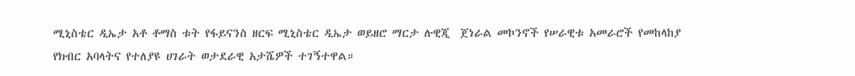ሚኒስቴር ዲኤታ አቶ ቶማስ ቱት የፋይናንስ ዘርፍ ሚኒስቴር ዲኤታ ወይዘሮ ማርታ ሉዊጂ  ጀነራል መኮንኖች የሠራዊቱ አመራሮች የመከላከያ የክብር አባላትና የተለያዩ ሀገራት ወታደራዊ አታሼዎች ተገኝተዋል።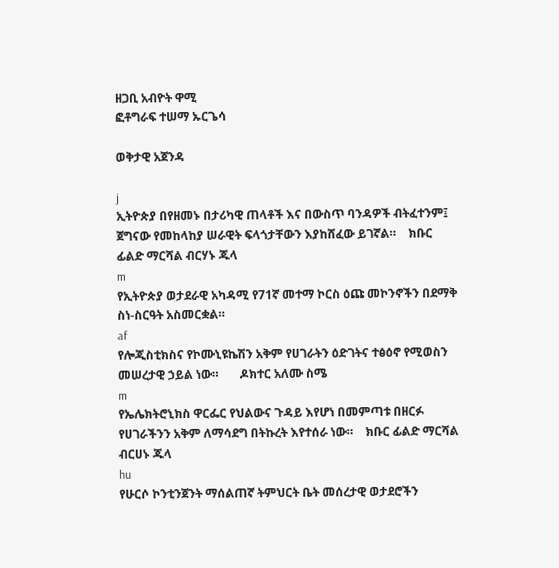ዘጋቢ አብዮት ዋሚ
ፎቶግራፍ ተሠማ ኡርጌሳ

ወቅታዊ አጀንዳ

j
ኢትዮጵያ በየዘመኑ በታሪካዊ ጠላቶች እና በውስጥ ባንዳዎች ብትፈተንም፤ ጀግናው የመከላከያ ሠራዊት ፍላጎታቸውን እያከሸፈው ይገኛል።    ክቡር ፊልድ ማርሻል ብርሃኑ ጁላ
m
የኢትዮጵያ ወታደራዊ አካዳሚ የ71ኛ መተማ ኮርስ ዕጩ መኮንኖችን በደማቅ ስነ-ስርዓት አስመርቋል።
af
የሎጂስቲክስና የኮሙኒዩኬሽን አቅም የሀገራትን ዕድገትና ተፅዕኖ የሚወስን መሠረታዊ ኃይል ነው።       ዶክተር አለሙ ስሜ
m
የኤሌክትሮኒክስ ዋርፌር የህልውና ጉዳይ እየሆነ በመምጣቱ በዘርፉ የሀገራችንን አቅም ለማሳደግ በትኩረት እየተሰራ ነው።    ክቡር ፊልድ ማርሻል ብርሀኑ ጁላ
hu
የሁርሶ ኮንቲንጀንት ማሰልጠኛ ትምህርት ቤት መሰረታዊ ወታደሮችን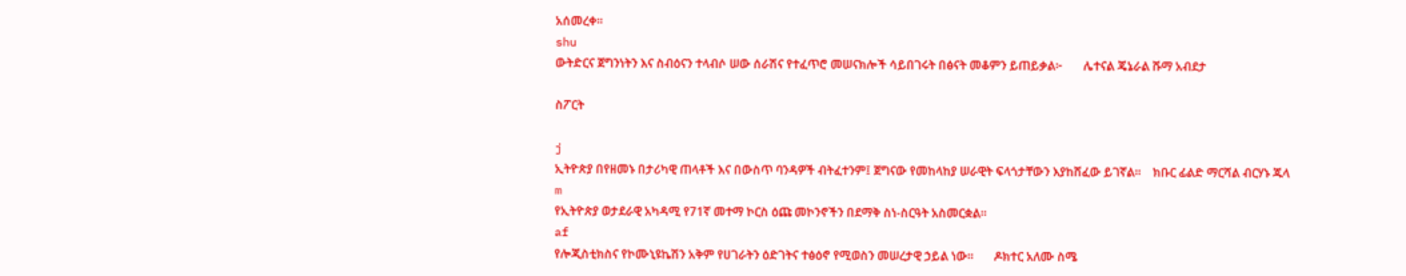አሰመረቀ።
shu
ውትድርና ጀግንነትን እና ስብዕናን ተላብሶ ሠው ሰራሽና የተፈጥሮ መሠናክሎች ሳይበገሩት በፅናት መቆምን ይጠይቃል፦       ሌተናል ጄኔራል ሹማ አብደታ

ስፖርት

j
ኢትዮጵያ በየዘመኑ በታሪካዊ ጠላቶች እና በውስጥ ባንዳዎች ብትፈተንም፤ ጀግናው የመከላከያ ሠራዊት ፍላጎታቸውን እያከሸፈው ይገኛል።    ክቡር ፊልድ ማርሻል ብርሃኑ ጁላ
m
የኢትዮጵያ ወታደራዊ አካዳሚ የ71ኛ መተማ ኮርስ ዕጩ መኮንኖችን በደማቅ ስነ-ስርዓት አስመርቋል።
af
የሎጂስቲክስና የኮሙኒዩኬሽን አቅም የሀገራትን ዕድገትና ተፅዕኖ የሚወስን መሠረታዊ ኃይል ነው።       ዶክተር አለሙ ስሜ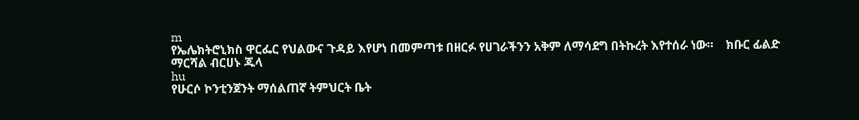m
የኤሌክትሮኒክስ ዋርፌር የህልውና ጉዳይ እየሆነ በመምጣቱ በዘርፉ የሀገራችንን አቅም ለማሳደግ በትኩረት እየተሰራ ነው።    ክቡር ፊልድ ማርሻል ብርሀኑ ጁላ
hu
የሁርሶ ኮንቲንጀንት ማሰልጠኛ ትምህርት ቤት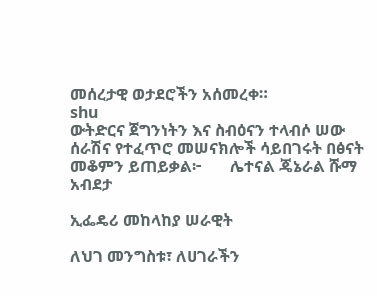መሰረታዊ ወታደሮችን አሰመረቀ።
shu
ውትድርና ጀግንነትን እና ስብዕናን ተላብሶ ሠው ሰራሽና የተፈጥሮ መሠናክሎች ሳይበገሩት በፅናት መቆምን ይጠይቃል፦       ሌተናል ጄኔራል ሹማ አብደታ

ኢፌዴሪ መከላከያ ሠራዊት

ለህገ መንግስቱ፣ ለሀገራችን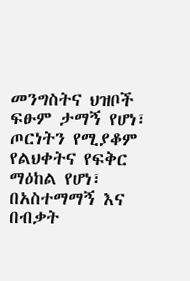መንግስትና ህዝቦች ፍፁም ታማኝ የሆነ፣ ጦርነትን የሚያቆም የልህቀትና የፍቅር ማዕከል የሆነ፣ በአስተማማኝ እና በብቃት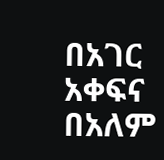በአገር አቀፍና በአለም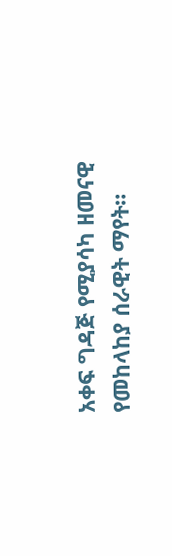አቀፍ ግዳጅ የሚያሳካ ዘመናዊ የመከላከያ ሰራዊት ማየት።